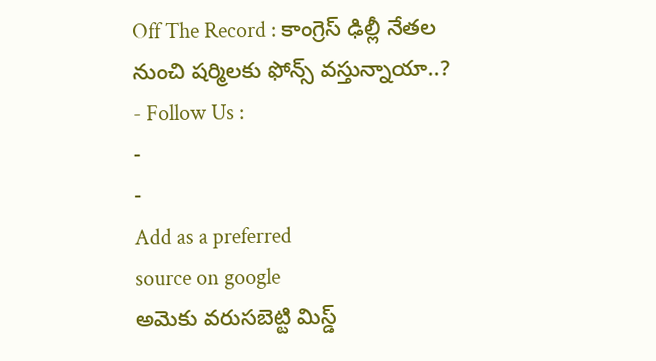Off The Record : కాంగ్రెస్ ఢిల్లీ నేతల నుంచి షర్మిలకు ఫోన్స్ వస్తున్నాయా..?
- Follow Us :
-
-
Add as a preferred
source on google
అమెకు వరుసబెట్టి మిస్డ్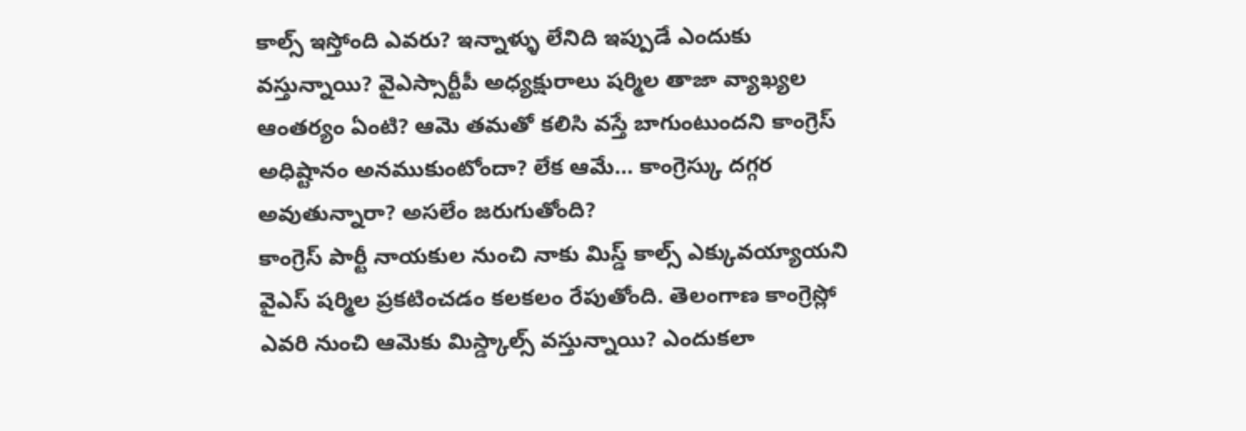కాల్స్ ఇస్తోంది ఎవరు? ఇన్నాళ్ళు లేనిది ఇప్పుడే ఎందుకు వస్తున్నాయి? వైఎస్సార్టీపీ అధ్యక్షురాలు షర్మిల తాజా వ్యాఖ్యల ఆంతర్యం ఏంటి? ఆమె తమతో కలిసి వస్తే బాగుంటుందని కాంగ్రెస్ అధిష్టానం అనముకుంటోందా? లేక ఆమే… కాంగ్రెస్కు దగ్గర అవుతున్నారా? అసలేం జరుగుతోంది?
కాంగ్రెస్ పార్టీ నాయకుల నుంచి నాకు మిస్డ్ కాల్స్ ఎక్కువయ్యాయని వైఎస్ షర్మిల ప్రకటించడం కలకలం రేపుతోంది. తెలంగాణ కాంగ్రెస్లో ఎవరి నుంచి ఆమెకు మిస్డ్కాల్స్ వస్తున్నాయి? ఎందుకలా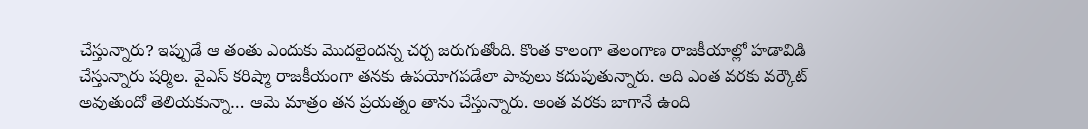చేస్తున్నారు? ఇప్పుడే ఆ తంతు ఎందుకు మొదలైందన్న చర్చ జరుగుతోంది. కొంత కాలంగా తెలంగాణ రాజకీయాల్లో హడావిడి చేస్తున్నారు షర్మిల. వైఎస్ కరిష్మా రాజకీయంగా తనకు ఉపయోగపడేలా పావులు కదుపుతున్నారు. అది ఎంత వరకు వర్కౌట్ అవుతుందో తెలియకున్నా… ఆమె మాత్రం తన ప్రయత్నం తాను చేస్తున్నారు. అంత వరకు బాగానే ఉంది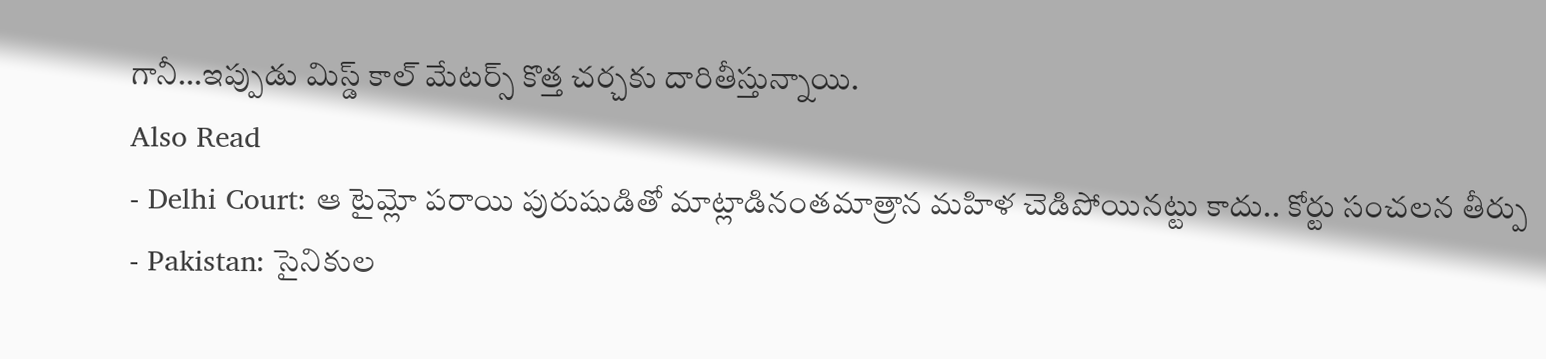గానీ…ఇప్పుడు మిస్డ్ కాల్ మేటర్స్ కొత్త చర్చకు దారితీస్తున్నాయి.
Also Read
- Delhi Court: ఆ టైమ్లో పరాయి పురుషుడితో మాట్లాడినంతమాత్రాన మహిళ చెడిపోయినట్టు కాదు.. కోర్టు సంచలన తీర్పు
- Pakistan: సైనికుల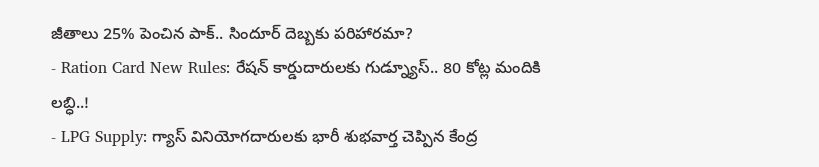జీతాలు 25% పెంచిన పాక్.. సిందూర్ దెబ్బకు పరిహారమా?
- Ration Card New Rules: రేషన్ కార్డుదారులకు గుడ్న్యూస్.. 80 కోట్ల మందికి లబ్ధి..!
- LPG Supply: గ్యాస్ వినియోగదారులకు భారీ శుభవార్త చెప్పిన కేంద్ర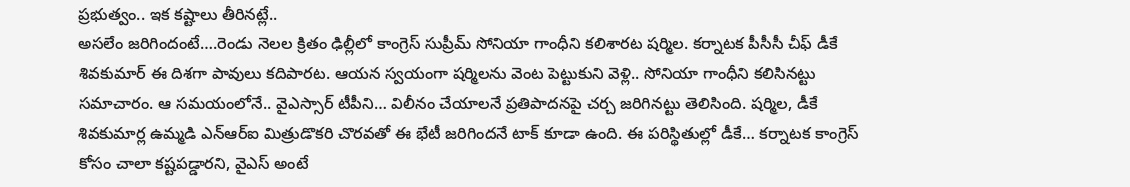ప్రభుత్వం.. ఇక కష్టాలు తీరినట్లే..
అసలేం జరిగిందంటే….రెండు నెలల క్రితం ఢిల్లీలో కాంగ్రెస్ సుప్రీమ్ సోనియా గాంధీని కలిశారట షర్మిల. కర్నాటక పీసీసీ చీఫ్ డీకే శివకుమార్ ఈ దిశగా పావులు కదిపారట. ఆయన స్వయంగా షర్మిలను వెంట పెట్టుకుని వెళ్లి.. సోనియా గాంధీని కలిసినట్టు సమాచారం. ఆ సమయంలోనే.. వైఎస్సార్ టీపీని… విలీనం చేయాలనే ప్రతిపాదనపై చర్చ జరిగినట్టు తెలిసింది. షర్మిల, డీకే శివకుమార్ల ఉమ్మడి ఎన్ఆర్ఐ మిత్రుడొకరి చొరవతో ఈ భేటీ జరిగిందనే టాక్ కూడా ఉంది. ఈ పరిస్థితుల్లో డీకే… కర్నాటక కాంగ్రెస్ కోసం చాలా కష్టపడ్డారని, వైఎస్ అంటే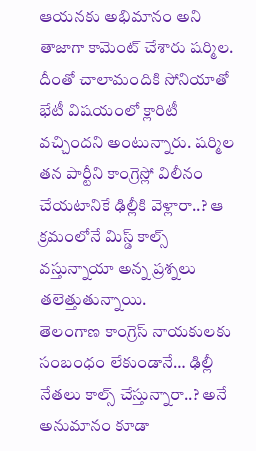ఆయనకు అభిమానం అని తాజాగా కామెంట్ చేశారు షర్మిల. దీంతో చాలామందికి సోనియాతో భేటీ విషయంలో క్లారిటీ వచ్చిందని అంటున్నారు. షర్మిల తన పార్టీని కాంగ్రెస్లో విలీనం చేయటానికే ఢిల్లీకి వెళ్లారా..? ఆ క్రమంలోనే మిస్డ్ కాల్స్ వస్తున్నాయా అన్న ప్రశ్నలు తలెత్తుతున్నాయి.
తెలంగాణ కాంగ్రెస్ నాయకులకు సంబంధం లేకుండానే… ఢిల్లీ నేతలు కాల్స్ చేస్తున్నారా..? అనే అనుమానం కూడా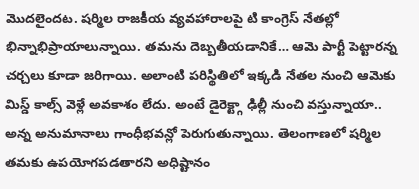మొదలైందట. షర్మిల రాజకీయ వ్యవహారాలపై టి కాంగ్రెస్ నేతల్లో భిన్నాభిప్రాయాలున్నాయి. తమను దెబ్బతీయడానికే… ఆమె పార్టీ పెట్టారన్న చర్చలు కూడా జరిగాయి. అలాంటి పరిస్థితిలో ఇక్కడి నేతల నుంచి ఆమెకు మిస్డ్ కాల్స్ వెళ్లే అవకాశం లేదు. అంటే డైరెక్ట్గా ఢిల్లీ నుంచి వస్తున్నాయా.. అన్న అనుమానాలు గాంధీభవన్లో పెరుగుతున్నాయి. తెలంగాణలో షర్మిల తమకు ఉపయోగపడతారని అధిష్టానం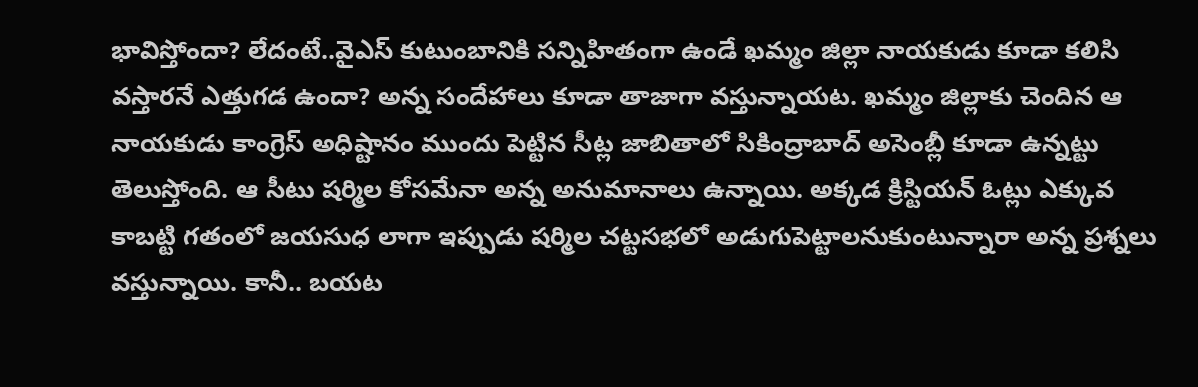భావిస్తోందా? లేదంటే..వైఎస్ కుటుంబానికి సన్నిహితంగా ఉండే ఖమ్మం జిల్లా నాయకుడు కూడా కలిసి వస్తారనే ఎత్తుగడ ఉందా? అన్న సందేహాలు కూడా తాజాగా వస్తున్నాయట. ఖమ్మం జిల్లాకు చెందిన ఆ నాయకుడు కాంగ్రెస్ అధిష్టానం ముందు పెట్టిన సీట్ల జాబితాలో సికింద్రాబాద్ అసెంబ్లీ కూడా ఉన్నట్టు తెలుస్తోంది. ఆ సీటు షర్మిల కోసమేనా అన్న అనుమానాలు ఉన్నాయి. అక్కడ క్రిస్టియన్ ఓట్లు ఎక్కువ కాబట్టి గతంలో జయసుధ లాగా ఇప్పుడు షర్మిల చట్టసభలో అడుగుపెట్టాలనుకుంటున్నారా అన్న ప్రశ్నలు వస్తున్నాయి. కానీ.. బయట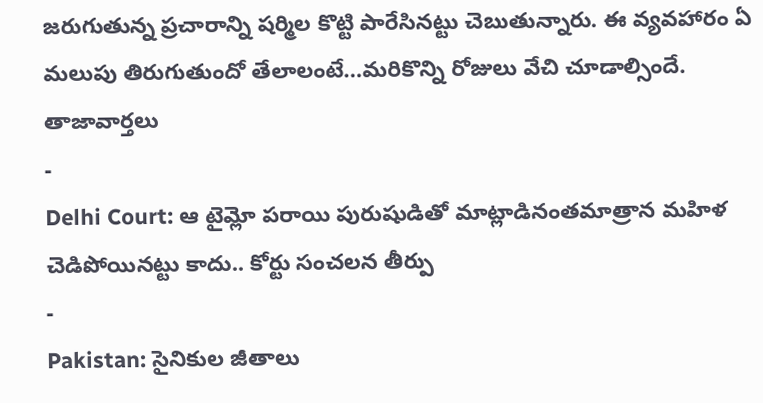జరుగుతున్న ప్రచారాన్ని షర్మిల కొట్టి పారేసినట్టు చెబుతున్నారు. ఈ వ్యవహారం ఏ మలుపు తిరుగుతుందో తేలాలంటే…మరికొన్ని రోజులు వేచి చూడాల్సిందే.
తాజావార్తలు
-
Delhi Court: ఆ టైమ్లో పరాయి పురుషుడితో మాట్లాడినంతమాత్రాన మహిళ చెడిపోయినట్టు కాదు.. కోర్టు సంచలన తీర్పు
-
Pakistan: సైనికుల జీతాలు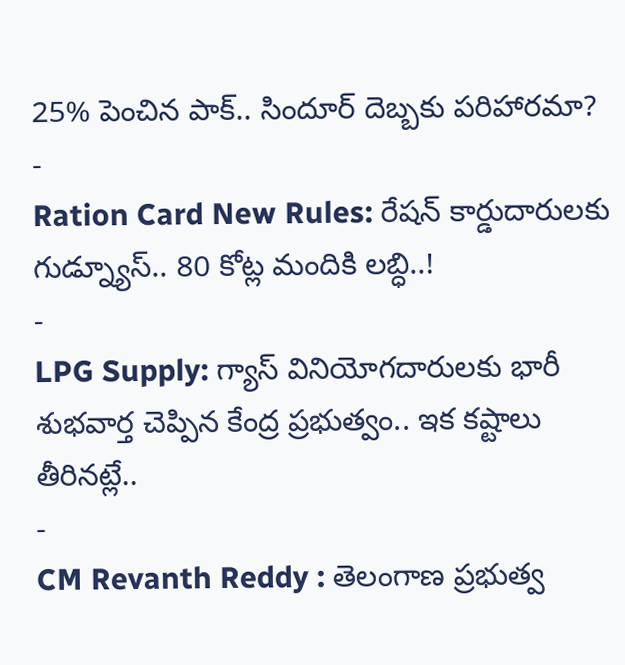25% పెంచిన పాక్.. సిందూర్ దెబ్బకు పరిహారమా?
-
Ration Card New Rules: రేషన్ కార్డుదారులకు గుడ్న్యూస్.. 80 కోట్ల మందికి లబ్ధి..!
-
LPG Supply: గ్యాస్ వినియోగదారులకు భారీ శుభవార్త చెప్పిన కేంద్ర ప్రభుత్వం.. ఇక కష్టాలు తీరినట్లే..
-
CM Revanth Reddy : తెలంగాణ ప్రభుత్వ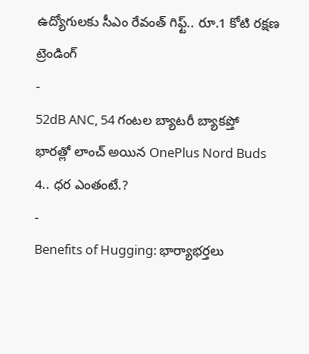ఉద్యోగులకు సీఎం రేవంత్ గిఫ్ట్.. రూ.1 కోటి రక్షణ
ట్రెండింగ్
-
52dB ANC, 54 గంటల బ్యాటరీ బ్యాకప్తో భారత్లో లాంచ్ అయిన OnePlus Nord Buds 4.. ధర ఎంతంటే.?
-
Benefits of Hugging: భార్యాభర్తలు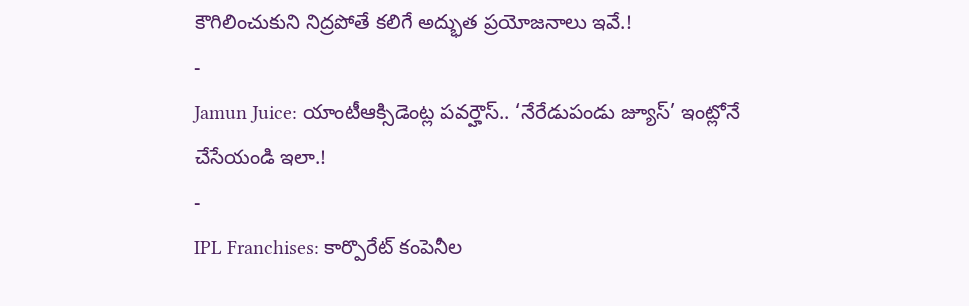కౌగిలించుకుని నిద్రపోతే కలిగే అద్భుత ప్రయోజనాలు ఇవే.!
-
Jamun Juice: యాంటీఆక్సిడెంట్ల పవర్హౌస్.. ‘నేరేడుపండు జ్యూస్’ ఇంట్లోనే చేసేయండి ఇలా.!
-
IPL Franchises: కార్పొరేట్ కంపెనీల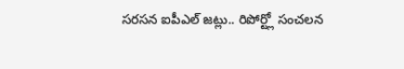సరసన ఐపీఎల్ జట్లు.. రిపోర్ట్లో సంచలన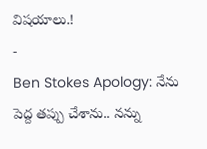విషయాలు.!
-
Ben Stokes Apology: నేను పెద్ద తప్పు చేశాను.. నన్ను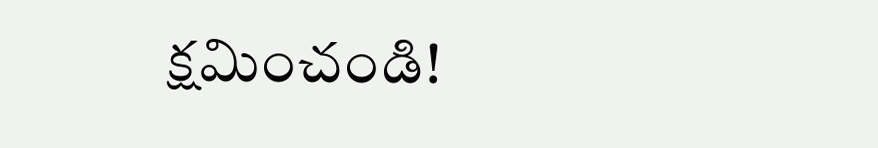క్షమించండి!